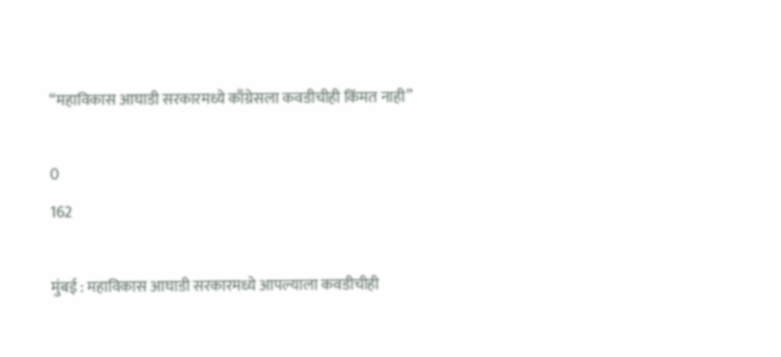“महाविकास आघाडी सरकारमध्ये काँग्रेसला कवडीचीही किंमत नाही”

0
162

मुंबई : महाविकास आघाडी सरकारमध्ये आपल्याला कवडीचीही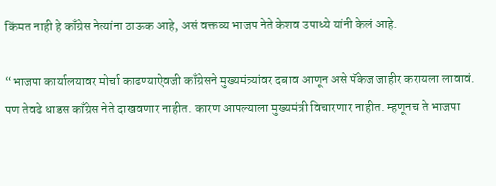किंमत नाही हे काँग्रेस नेत्यांना ठाऊक आहे, असं वक्तव्य भाजप नेते केशव उपाध्ये यांनी केलं आहे.

“भाजपा कार्यालयावर मोर्चा काढण्याऐवजी काँग्रेसने मुख्यमंत्र्यांवर दबाव आणून असे पॅकेज जाहीर करायला लावावं. पण तेवढे धाडस काँग्रेस नेते दाखवणार नाहीत. कारण आपल्याला मुख्यमंत्री विचारणार नाहीत. म्हणूनच ते भाजपा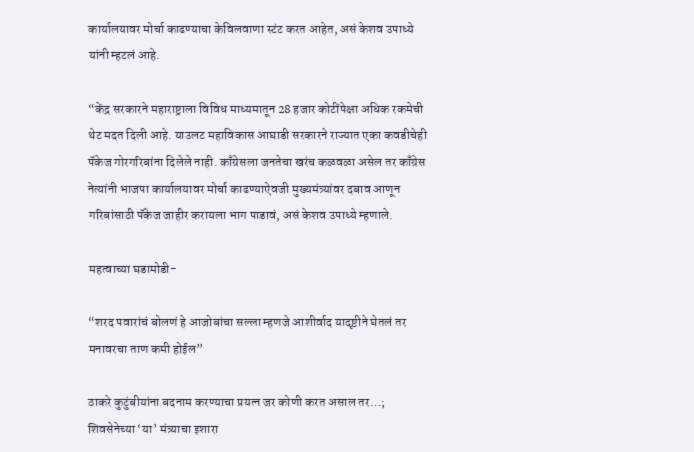कार्यालयावर मोर्चा काढण्याचा केविलवाणा स्टंट करत आहेत, असं केशव उपाध्ये यांनी म्हटलं आहे.

“केंद्र सरकारने महाराष्ट्राला विविध माध्यमातून 28 हजार कोटींपेक्षा अधिक रकमेची थेट मदत दिली आहे. याउलट महाविकास आघाडी सरकारने राज्यात एका कवडीचेही पॅकेज गोरगरिबांना दिलेले नाही. काँग्रेसला जनतेचा खरंच कळवळा असेल तर काँग्रेस नेत्यांनी भाजपा कार्यालयावर मोर्चा काढण्याऐवजी मुख्यमंत्र्यांवर दबाव आणून गरिबांसाठी पॅकेज जाहीर करायला भाग पाडावं, असं केशव उपाध्ये म्हणाले.

महत्वाच्या घडामोडी-

“शरद पवारांचं बोलणं हे आजोबांचा सल्ला म्हणजे आशीर्वाद यादृष्टीने घेतलं तर मनावरचा ताण कमी होईल”

ठाकरे कुटुंबीयांना बदनाम करण्याचा प्रयत्न जर कोणी करत असाल तर…; शिवसेनेच्या ‘या’ मंत्र्याचा इशारा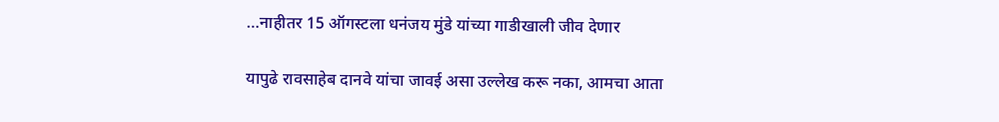…नाहीतर 15 ऑगस्टला धनंजय मुंडे यांच्या गाडीखाली जीव देणार

यापुढे रावसाहेब दानवे यांचा जावई असा उल्लेख करू नका, आमचा आता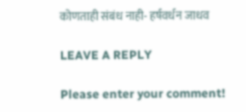कोणताही संबंध नाही- हर्षवर्धन जाधव

LEAVE A REPLY

Please enter your comment!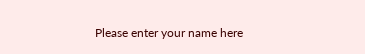Please enter your name here